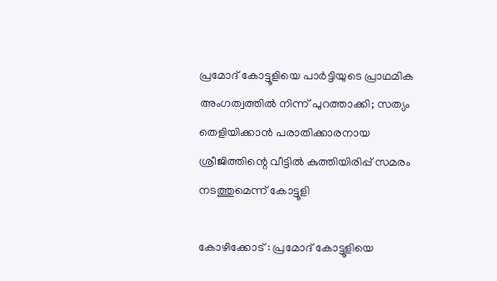പ്രമോദ് കോട്ടൂളിയെ പാർട്ടിയുടെ പ്രാഥമിക അംഗത്വത്തിൽ നിന്ന് പുറത്താക്കി; സത്യം തെളിയിക്കാൻ പരാതിക്കാരനായ ശ്രീജിത്തിന്റെ വീട്ടിൽ കുത്തിയിരിപ്പ് സമരം നടത്തുമെന്ന് കോട്ടൂളി

കോഴിക്കോട് : പ്രമോദ് കോട്ടൂളിയെ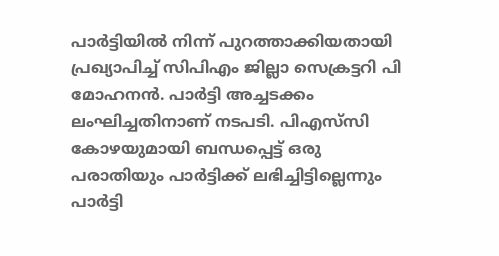പാര്‍ട്ടിയില്‍ നിന്ന് പുറത്താക്കിയതായി പ്രഖ്യാപിച്ച് സിപിഎം ജില്ലാ സെക്രട്ടറി പി മോഹനന്‍. പാര്‍ട്ടി അച്ചടക്കം ലംഘിച്ചതിനാണ് നടപടി. പിഎസ്‌സി കോഴയുമായി ബന്ധപ്പെട്ട് ഒരു പരാതിയും പാര്‍ട്ടിക്ക് ലഭിച്ചിട്ടില്ലെന്നും പാര്‍ട്ടി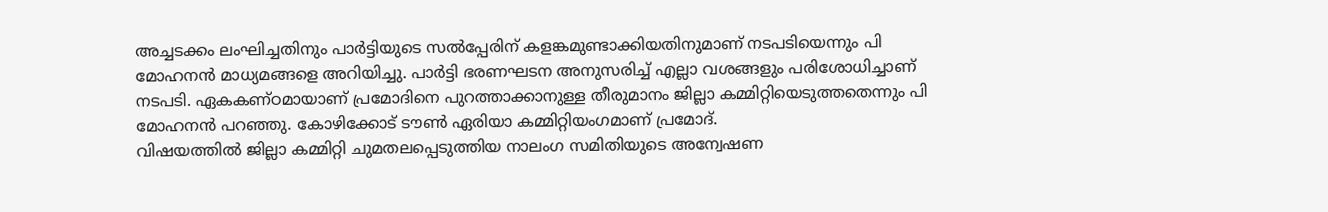അച്ചടക്കം ലംഘിച്ചതിനും പാര്‍ട്ടിയുടെ സല്‍പ്പേരിന് കളങ്കമുണ്ടാക്കിയതിനുമാണ് നടപടിയെന്നും പി മോഹനന്‍ മാധ്യമങ്ങളെ അറിയിച്ചു. പാര്‍ട്ടി ഭരണഘടന അനുസരിച്ച് എല്ലാ വശങ്ങളും പരിശോധിച്ചാണ് നടപടി. ഏകകണ്ഠമായാണ് പ്രമോദിനെ പുറത്താക്കാനുള്ള തീരുമാനം ജില്ലാ കമ്മിറ്റിയെടുത്തതെന്നും പി മോഹനന്‍ പറഞ്ഞു. കോഴിക്കോട് ടൗണ്‍ ഏരിയാ കമ്മിറ്റിയംഗമാണ് പ്രമോദ്.
വിഷയത്തിൽ ജില്ലാ കമ്മിറ്റി ചുമതലപ്പെടുത്തിയ നാലംഗ സമിതിയുടെ അന്വേഷണ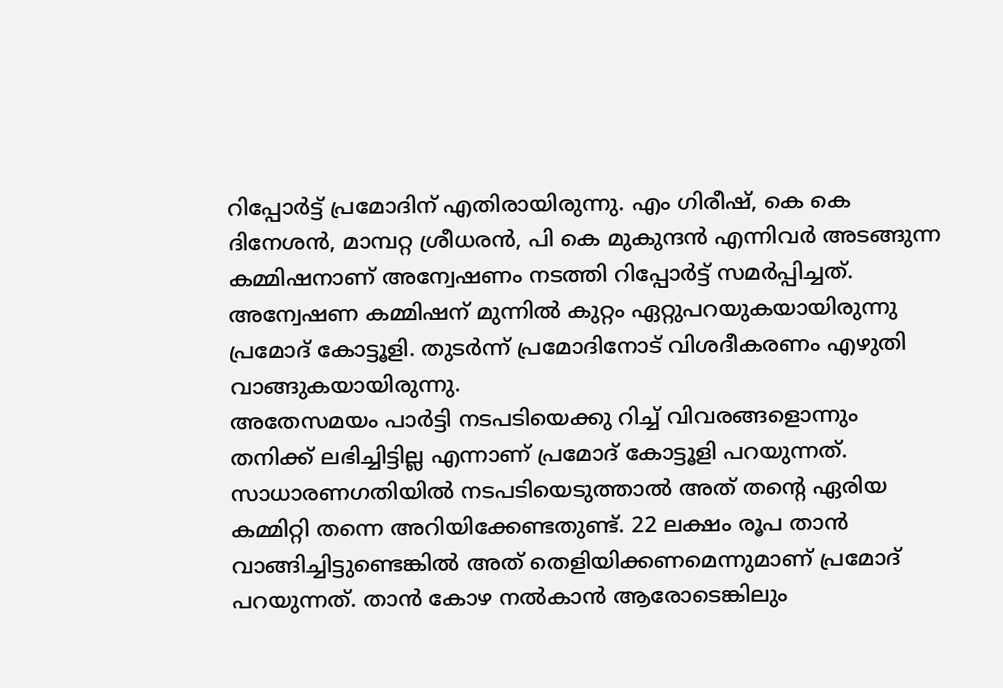റിപ്പോർട്ട് പ്രമോദിന് എതിരായിരുന്നു. എം ഗിരീഷ്, കെ കെ ദിനേശൻ, മാമ്പറ്റ ശ്രീധരൻ, പി കെ മുകുന്ദൻ എന്നിവർ അടങ്ങുന്ന കമ്മിഷനാണ് അന്വേഷണം നടത്തി റിപ്പോർട്ട് സമർപ്പിച്ചത്. അന്വേഷണ കമ്മിഷന് മുന്നിൽ കുറ്റം ഏറ്റുപറയുകയായിരുന്നു പ്രമോദ് കോട്ടൂളി. തുടർന്ന് പ്രമോദിനോട് വിശദീകരണം എഴുതി വാങ്ങുകയായിരുന്നു.
അതേസമയം പാർട്ടി നടപടിയെക്കു റിച്ച് വിവരങ്ങളൊന്നും തനിക്ക് ലഭിച്ചിട്ടില്ല എന്നാണ് പ്രമോദ് കോട്ടൂളി പറയുന്നത്. സാധാരണഗതിയിൽ നടപടിയെടുത്താൽ അത് തന്റെ ഏരിയ കമ്മിറ്റി തന്നെ അറിയിക്കേണ്ടതുണ്ട്. 22 ലക്ഷം രൂപ താൻ വാങ്ങിച്ചിട്ടുണ്ടെങ്കിൽ അത് തെളിയിക്കണമെന്നുമാണ് പ്രമോദ് പറയുന്നത്. താൻ കോഴ നൽകാൻ ആരോടെങ്കിലും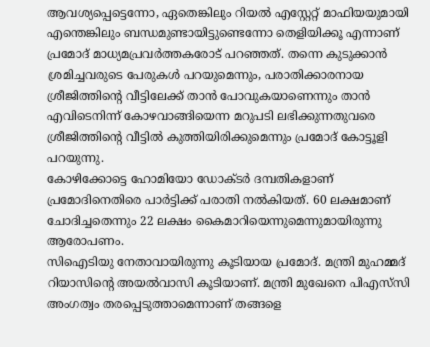ആവശ്യപ്പെട്ടെന്നോ, ഏതെങ്കിലും റിയൽ എസ്റ്റേറ്റ് മാഫിയയുമായി എന്തെങ്കിലും ബന്ധമുണ്ടായിട്ടുണ്ടെന്നോ തെളിയിക്കൂ എന്നാണ് പ്രമോദ് മാധ്യമപ്രവർത്തകരോട് പറഞ്ഞത്. തന്നെ കുടുക്കാൻ ശ്രമിച്ചവരുടെ പേരുകൾ പറയുമെന്നും, പരാതിക്കാരനായ ശ്രീജിത്തിന്റെ വീട്ടിലേക്ക് താൻ പോവുകയാണെന്നും താൻ എവിടെനിന്ന് കോഴവാങ്ങിയെന്ന മറുപടി ലഭിക്കുന്നതുവരെ ശ്രീജിത്തിന്റെ വീട്ടിൽ കുത്തിയിരിക്കുമെന്നും പ്രമോദ് കോട്ടൂളി പറയുന്നു.
കോഴിക്കോട്ടെ ഹോമിയോ ഡോക്ടർ ദമ്പതികളാണ് പ്രമോദിനെതിരെ പാർട്ടിക്ക് പരാതി നൽകിയത്. 60 ലക്ഷമാണ് ചോദിച്ചതെന്നും 22 ലക്ഷം കൈമാറിയെന്നുമെന്നുമായിരുന്നു ആരോപണം.
സിഐടിയു നേതാവായിരുന്നു കൂടിയായ പ്രമോദ്. മന്ത്രി മുഹമ്മദ് റിയാസിന്റെ അയൽവാസി കൂടിയാണ്. മന്ത്രി മുഖേനെ പിഎസ്‍സി അംഗത്വം തരപ്പെടുത്താമെന്നാണ് തങ്ങളെ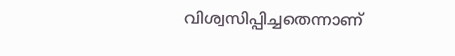വിശ്വസിപ്പിച്ചതെന്നാണ്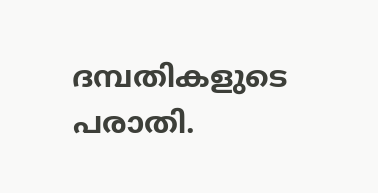ദമ്പതികളുടെ പരാതി.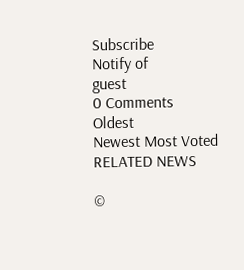Subscribe
Notify of
guest
0 Comments
Oldest
Newest Most Voted
RELATED NEWS

©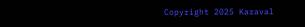Copyright 2025 Karaval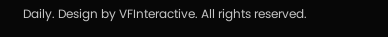Daily. Design by VFInteractive. All rights reserved.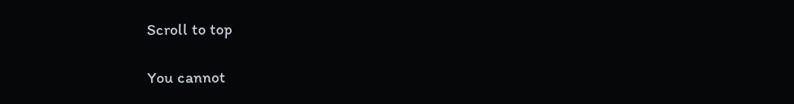Scroll to top

You cannot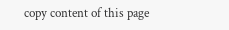copy content of this page